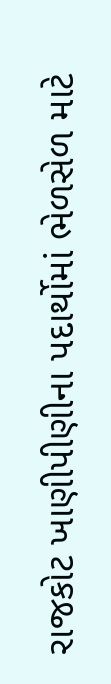રાજકોટ ખાણીપીણીના પદાર્થોમાં ભેળસેળ માટે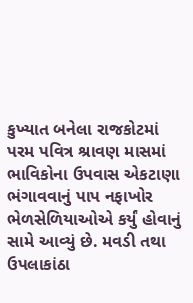કુખ્યાત બનેલા રાજકોટમાં પરમ પવિત્ર શ્રાવણ માસમાં ભાવિકોના ઉપવાસ એકટાણા ભંગાવવાનું પાપ નફાખોર ભેળસેળિયાઓએ કર્યું હોવાનું સામે આવ્યું છે. મવડી તથા ઉપલાકાંઠા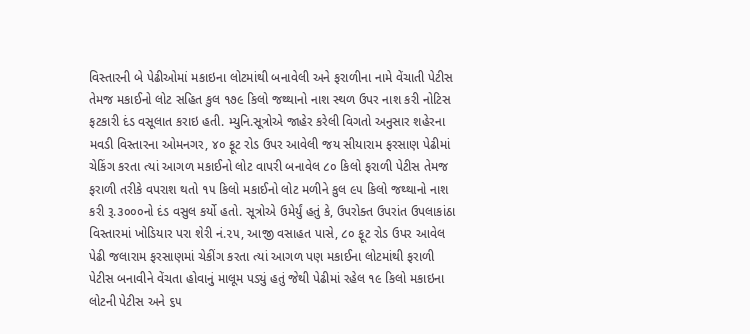વિસ્તારની બે પેઢીઓમાં મકાઇના લોટમાંથી બનાવેલી અને ફરાળીના નામે વેંચાતી પેટીસ તેમજ મકાઈનો લોટ સહિત કુલ ૧૭૯ કિલો જથ્થાનો નાશ સ્થળ ઉપર નાશ કરી નોટિસ ફટકારી દંડ વસૂલાત કરાઇ હતી. મ્યુનિ.સૂત્રોએ જાહેર કરેલી વિગતો અનુસાર શહેરના મવડી વિસ્તારના ઓમનગર, ૪૦ ફૂટ રોડ ઉપર આવેલી જય સીયારામ ફરસાણ પેઢીમાં ચેકિંગ કરતા ત્યાં આગળ મકાઈનો લોટ વાપરી બનાવેલ ૮૦ કિલો ફરાળી પેટીસ તેમજ ફરાળી તરીકે વપરાશ થતો ૧૫ કિલો મકાઈનો લોટ મળીને કુલ ૯૫ કિલો જથ્થાનો નાશ કરી રૂ.૩૦૦૦નો દંડ વસુલ કર્યો હતો. સૂત્રોએ ઉમેર્યું હતું કે, ઉપરોક્ત ઉપરાંત ઉપલાકાંઠા વિસ્તારમાં ખોડિયાર પરા શેરી નં.૨૫, આજી વસાહત પાસે, ૮૦ ફૂટ રોડ ઉપર આવેલ પેઢી જલારામ ફરસાણમાં ચેકીંગ કરતા ત્યાં આગળ પણ મકાઈના લોટમાંથી ફરાળી પેટીસ બનાવીને વેંચતા હોવાનું માલૂમ પડ્યું હતું જેથી પેઢીમાં રહેલ ૧૯ કિલો મકાઇના લોટની પેટીસ અને ૬૫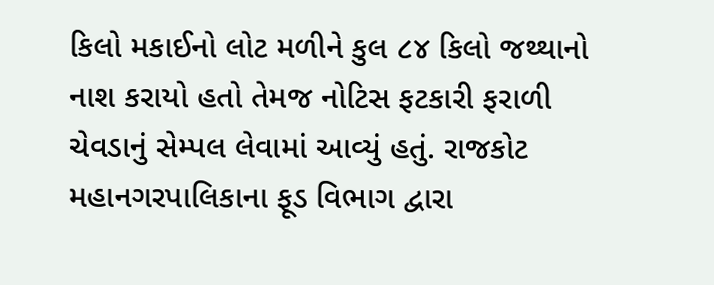કિલો મકાઈનો લોટ મળીને કુલ ૮૪ કિલો જથ્થાનો નાશ કરાયો હતો તેમજ નોટિસ ફટકારી ફરાળી ચેવડાનું સેમ્પલ લેવામાં આવ્યું હતું. રાજકોટ મહાનગરપાલિકાના ફૂડ વિભાગ દ્વારા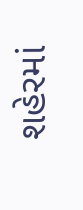શહેરમાં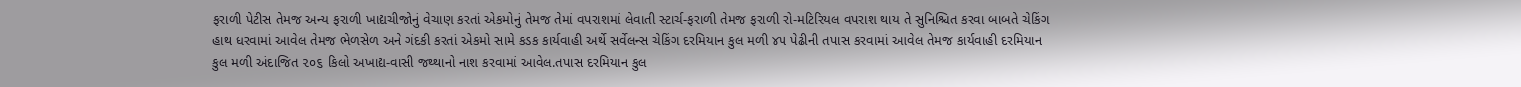ફરાળી પેટીસ તેમજ અન્ય ફરાળી ખાદ્યચીજોનું વેચાણ કરતાં એકમોનું તેમજ તેમાં વપરાશમાં લેવાતી સ્ટાર્ચ-ફરાળી તેમજ ફરાળી રો-મટિરિયલ વપરાશ થાય તે સુનિશ્ચિત કરવા બાબતે ચેકિંગ હાથ ધરવામાં આવેલ તેમજ ભેળસેળ અને ગંદકી કરતાં એકમો સામે કડક કાર્યવાહી અર્થે સર્વેલન્સ ચેકિંગ દરમિયાન કુલ મળી ૪૫ પેઢીની તપાસ કરવામાં આવેલ તેમજ કાર્યવાહી દરમિયાન કુલ મળી અંદાજિત ૨૦૬ કિલો અખાદ્ય-વાસી જથ્થાનો નાશ કરવામાં આવેલ.તપાસ દરમિયાન કુલ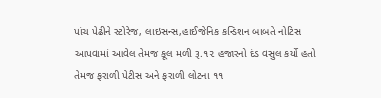પાંચ પેઢીને સ્ટોરેજ, લાઇસન્સ,હાઈજેનિક કન્ડિશન બાબતે નોટિસ આપવામાં આવેલ તેમજ કૂલ મળી રૂ.૧૨ હજારનો દંડ વસુલ કર્યો હતો તેમજ ફરાળી પેટીસ અને ફરાળી લોટના ૧૧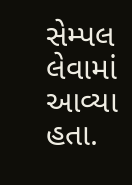સેમ્પલ લેવામાં આવ્યા હતા.